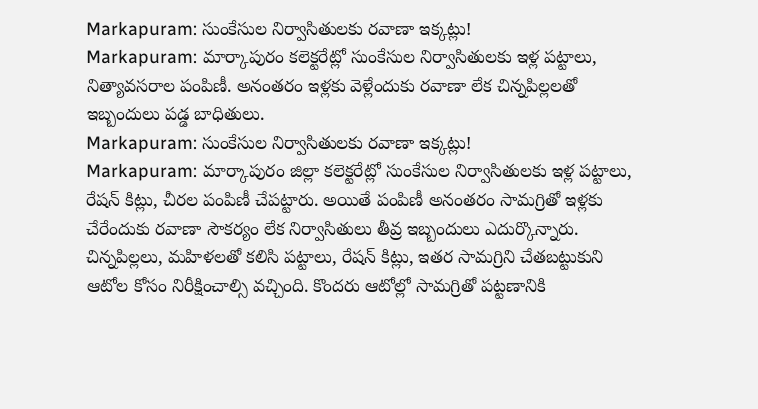Markapuram: సుంకేసుల నిర్వాసితులకు రవాణా ఇక్కట్లు!
Markapuram: మార్కాపురం కలెక్టరేట్లో సుంకేసుల నిర్వాసితులకు ఇళ్ల పట్టాలు, నిత్యావసరాల పంపిణీ. అనంతరం ఇళ్లకు వెళ్లేందుకు రవాణా లేక చిన్నపిల్లలతో ఇబ్బందులు పడ్డ బాధితులు.
Markapuram: సుంకేసుల నిర్వాసితులకు రవాణా ఇక్కట్లు!
Markapuram: మార్కాపురం జిల్లా కలెక్టరేట్లో సుంకేసుల నిర్వాసితులకు ఇళ్ల పట్టాలు, రేషన్ కిట్లు, చీరల పంపిణీ చేపట్టారు. అయితే పంపిణీ అనంతరం సామగ్రితో ఇళ్లకు చేరేందుకు రవాణా సౌకర్యం లేక నిర్వాసితులు తీవ్ర ఇబ్బందులు ఎదుర్కొన్నారు.
చిన్నపిల్లలు, మహిళలతో కలిసి పట్టాలు, రేషన్ కిట్లు, ఇతర సామగ్రిని చేతబట్టుకుని ఆటోల కోసం నిరీక్షించాల్సి వచ్చింది. కొందరు ఆటోల్లో సామగ్రితో పట్టణానికి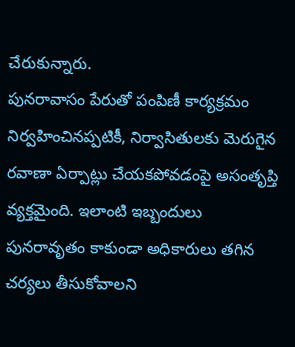చేరుకున్నారు.
పునరావాసం పేరుతో పంపిణీ కార్యక్రమం నిర్వహించినప్పటికీ, నిర్వాసితులకు మెరుగైన రవాణా ఏర్పాట్లు చేయకపోవడంపై అసంతృప్తి వ్యక్తమైంది. ఇలాంటి ఇబ్బందులు పునరావృతం కాకుండా అధికారులు తగిన చర్యలు తీసుకోవాలని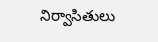నిర్వాసితులు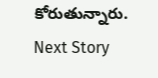కోరుతున్నారు.
Next Story